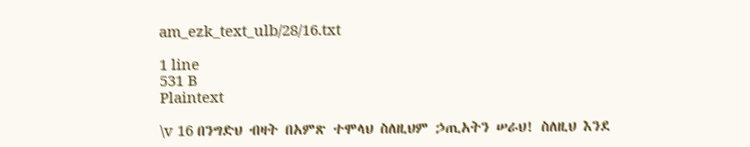am_ezk_text_ulb/28/16.txt

1 line
531 B
Plaintext

\v 16 በንግድህ ብዛት በአምጽ ተሞላህ ስለዚህም ኃጢአትን ሠራህ! ስለዚህ እንደ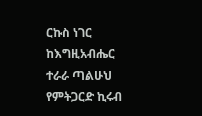ርኩስ ነገር ከእግዚአብሔር ተራራ ጣልሁህ የምትጋርድ ኪሩብ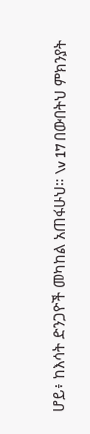ሆይ፥ ከእሳት ድንጋዮች መካከል አጠፋሁህ። \v 17 በውበትህ ምክንያት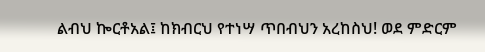ልብህ ኰርቶአል፤ ከክብርህ የተነሣ ጥበብህን አረከስህ! ወደ ምድርም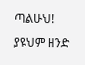ጣልሁህ! ያዩህም ዘንድ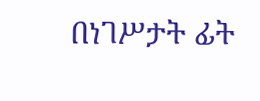በነገሥታት ፊት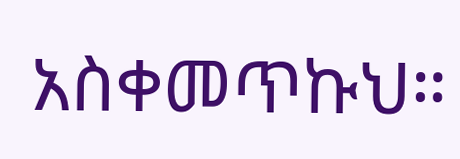አስቀመጥኩህ።